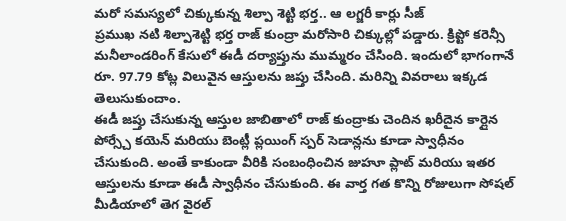మరో సమస్యలో చిక్కుకున్న శిల్పా శెట్టి భర్త.. ఆ లగ్జరీ కార్లు సీజ్
ప్రముఖ నటి శిల్పాశెట్టి భర్త రాజ్ కుంద్రా మరోసారి చిక్కుల్లో పడ్డారు. క్రిప్టో కరెన్సీ మనీలాండరింగ్ కేసులో ఈడీ దర్యాప్తును ముమ్మరం చేసింది. ఇందులో భాగంగానే రూ. 97.79 కోట్ల విలువైన ఆస్తులను జప్తు చేసింది. మరిన్ని వివరాలు ఇక్కడ తెలుసుకుందాం.
ఈడీ జప్తు చేసుకున్న ఆస్తుల జాబితాలో రాజ్ కుంద్రాకు చెందిన ఖరీదైన కార్లైన పోర్స్చే కయెన్ మరియు బెంట్లీ ప్లయింగ్ స్పర్ సెడాన్లను కూడా స్వాధీనం చేసుకుంది. అంతే కాకుండా వీరికి సంబంధించిన జుహూ ప్లాట్ మరియు ఇతర ఆస్తులను కూడా ఈడీ స్వాధీనం చేసుకుంది. ఈ వార్త గత కొన్ని రోజులుగా సోషల్ మీడియాలో తెగ వైరల్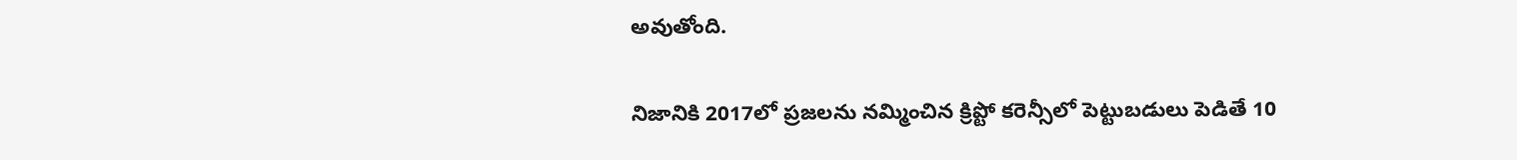అవుతోంది.

నిజానికి 2017లో ప్రజలను నమ్మించిన క్రిప్టో కరెన్సీలో పెట్టుబడులు పెడితే 10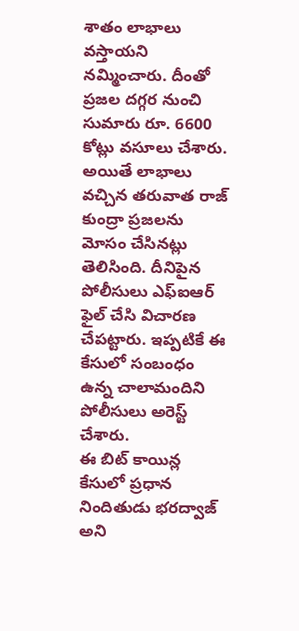శాతం లాభాలు వస్తాయని నమ్మించారు. దీంతో ప్రజల దగ్గర నుంచి సుమారు రూ. 6600 కోట్లు వసూలు చేశారు. అయితే లాభాలు వచ్చిన తరువాత రాజ్ కుంద్రా ప్రజలను మోసం చేసినట్లు తెలిసింది. దీనిపైన పోలీసులు ఎఫ్ఐఆర్ ఫైల్ చేసి విచారణ చేపట్టారు. ఇప్పటికే ఈ కేసులో సంబంధం ఉన్న చాలామందిని పోలీసులు అరెస్ట్ చేశారు.
ఈ బిట్ కాయిన్ల కేసులో ప్రధాన నిందితుడు భరద్వాజ్ అని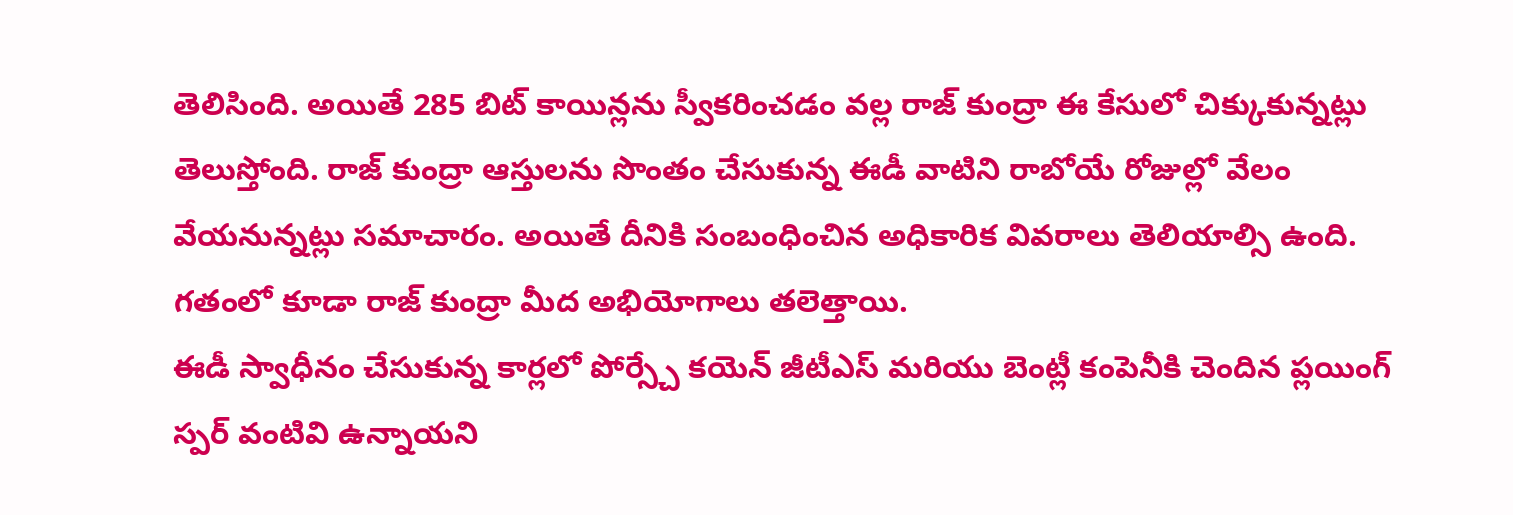తెలిసింది. అయితే 285 బిట్ కాయిన్లను స్వీకరించడం వల్ల రాజ్ కుంద్రా ఈ కేసులో చిక్కుకున్నట్లు తెలుస్తోంది. రాజ్ కుంద్రా ఆస్తులను సొంతం చేసుకున్న ఈడీ వాటిని రాబోయే రోజుల్లో వేలం వేయనున్నట్లు సమాచారం. అయితే దీనికి సంబంధించిన అధికారిక వివరాలు తెలియాల్సి ఉంది. గతంలో కూడా రాజ్ కుంద్రా మీద అభియోగాలు తలెత్తాయి.
ఈడీ స్వాధీనం చేసుకున్న కార్లలో పోర్స్చే కయెన్ జీటీఎస్ మరియు బెంట్లీ కంపెనీకి చెందిన ప్లయింగ్ స్పర్ వంటివి ఉన్నాయని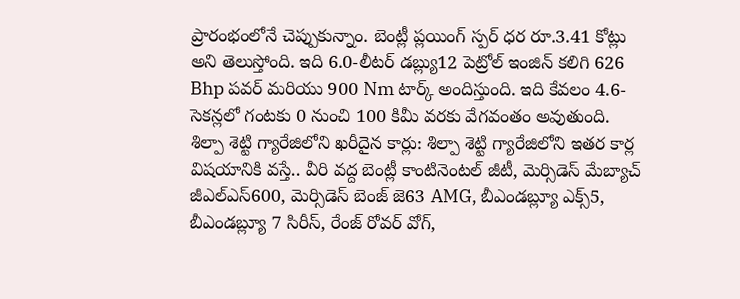ప్రారంభంలోనే చెప్పుకున్నాం. బెంట్లీ ప్లయింగ్ స్పర్ ధర రూ.3.41 కోట్లు అని తెలుస్తోంది. ఇది 6.0-లీటర్ డబ్ల్యు12 పెట్రోల్ ఇంజిన్ కలిగి 626 Bhp పవర్ మరియు 900 Nm టార్క్ అందిస్తుంది. ఇది కేవలం 4.6-సెకన్లలో గంటకు 0 నుంచి 100 కిమీ వరకు వేగవంతం అవుతుంది.
శిల్పా శెట్టి గ్యారేజిలోని ఖరీదైన కార్లు: శిల్పా శెట్టి గ్యారేజిలోని ఇతర కార్ల విషయానికి వస్తే.. వీరి వద్ద బెంట్లీ కాంటినెంటల్ జీటీ, మెర్సిడెస్ మేబ్యాచ్ జీఎల్ఎస్600, మెర్సిడెస్ బెంజ్ జె63 AMG, బీఎండబ్ల్యూ ఎక్స్5, బీఎండబ్ల్యూ 7 సిరీస్, రేంజ్ రోవర్ వోగ్,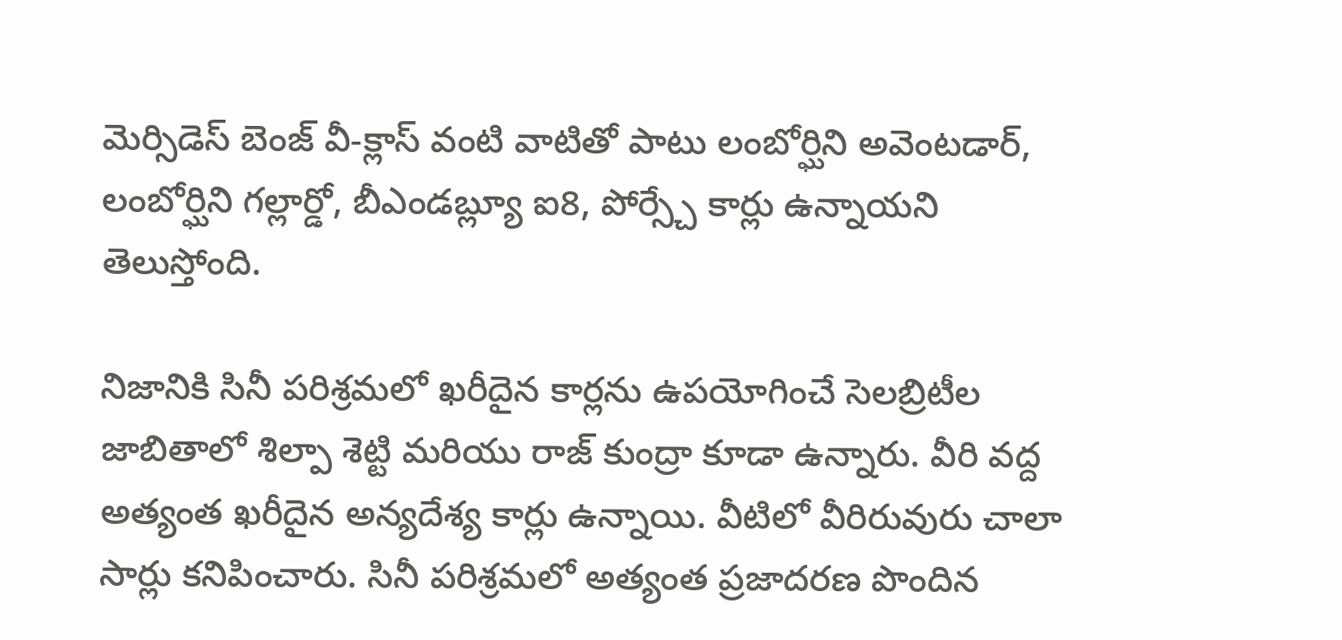మెర్సిడెస్ బెంజ్ వీ-క్లాస్ వంటి వాటితో పాటు లంబోర్ఘిని అవెంటడార్, లంబోర్ఘిని గల్లార్డో, బీఎండబ్ల్యూ ఐ8, పోర్స్చే కార్లు ఉన్నాయని తెలుస్తోంది.

నిజానికి సినీ పరిశ్రమలో ఖరీదైన కార్లను ఉపయోగించే సెలబ్రిటీల జాబితాలో శిల్పా శెట్టి మరియు రాజ్ కుంద్రా కూడా ఉన్నారు. వీరి వద్ద అత్యంత ఖరీదైన అన్యదేశ్య కార్లు ఉన్నాయి. వీటిలో వీరిరువురు చాలా సార్లు కనిపించారు. సినీ పరిశ్రమలో అత్యంత ప్రజాదరణ పొందిన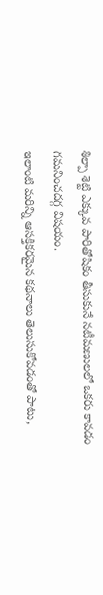శిల్పా శెట్టి ఎక్కువ పారితోషికం తీసుకునే నటీమణులలో ఒకరు కావడం గమనించదగ్గ విషయం.
ఇలాంటి మరిన్ని ఆసక్తికరమైన కథనాలు తెలుసుకోవడంతో పాటు,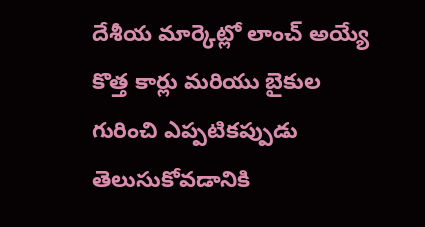దేశీయ మార్కెట్లో లాంచ్ అయ్యే కొత్త కార్లు మరియు బైకుల గురించి ఎప్పటికప్పుడు తెలుసుకోవడానికి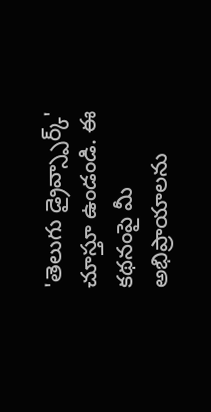'తెలుగు డ్రైవ్స్పార్క్' చూస్తూ ఉండండి. ఈ కథనంపై మీ అభిప్రాయాలను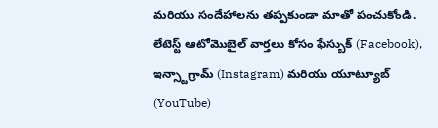మరియు సందేహాలను తప్పకుండా మాతో పంచుకోండి. లేటెస్ట్ ఆటోమొబైల్ వార్తలు కోసం ఫేస్బుక్ (Facebook), ఇన్స్టాగ్రామ్ (Instagram) మరియు యూట్యూబ్ (YouTube)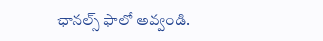ఛానల్స్ ఫాలో అవ్వండి.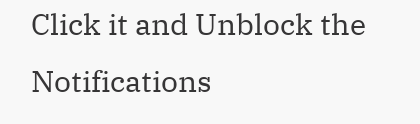Click it and Unblock the Notifications